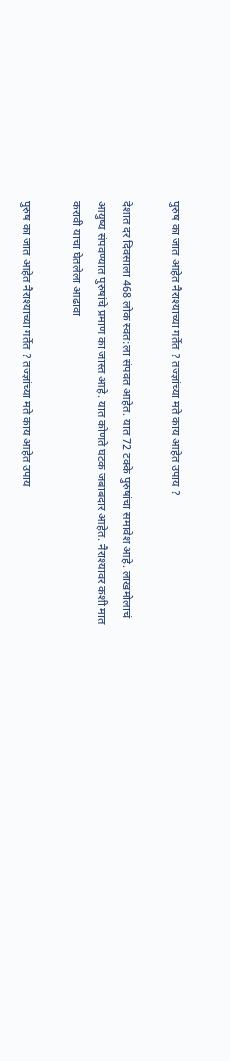पुरुष का जात आहेत नैराश्याच्या गर्तेत ? तज्ज्ञांच्या मते काय आहेत उपाय ?

देशात दर दिवसाला 468 लोक स्वत:ला संपवत आहेत. यात 72 टक्के पुरुषांचा समावेश आहे. लाखमोलाचं आयुष्य संपवण्यात पुरुषांचे प्रमाण का जास्त आहे. यात कोणते घटक जबाबदार आहेत. नैराश्यावर कशी मात करावी याचा घेतलेला आढावा

पुरुष का जात आहेत नैराश्याच्या गर्तेत ? तज्ज्ञांच्या मते काय आहेत उपाय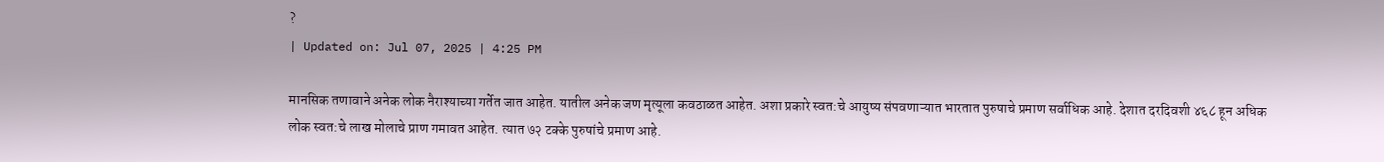?
| Updated on: Jul 07, 2025 | 4:25 PM

मानसिक तणावाने अनेक लोक नैराश्याच्या गर्तेत जात आहेत. यातील अनेक जण मृत्यूला कवठाळत आहेत. अशा प्रकारे स्वत:चे आयुष्य संपवणाऱ्यात भारतात पुरुषाचे प्रमाण सर्वाधिक आहे. देशात दरदिवशी ४६८ हून अधिक लोक स्वत:चे लाख मोलाचे प्राण गमावत आहेत. त्यात ७२ टक्के पुरुषांचे प्रमाण आहे.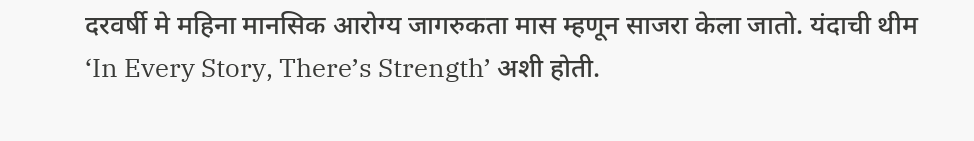दरवर्षी मे महिना मानसिक आरोग्य जागरुकता मास म्हणून साजरा केला जातो. यंदाची थीम ‘In Every Story, There’s Strength’ अशी होती.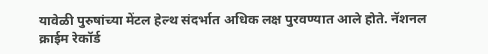यावेळी पुरुषांच्या मेंटल हेल्थ संदर्भात अधिक लक्ष पुरवण्यात आले होते. नॅशनल क्राईम रेकॉर्ड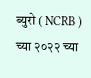ब्युरो ( NCRB ) च्या २०२२ च्या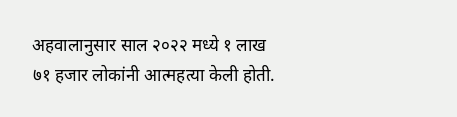अहवालानुसार साल २०२२ मध्ये १ लाख ७१ हजार लोकांनी आत्महत्या केली होती.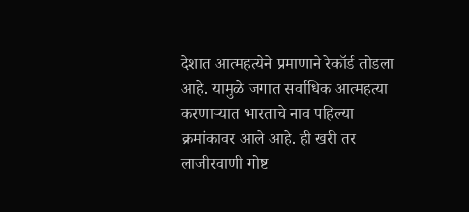देशात आत्महत्येने प्रमाणाने रेकॉर्ड तोडला आहे. यामुळे जगात सर्वाधिक आत्महत्या करणाऱ्यात भारताचे नाव पहिल्या क्रमांकावर आले आहे. ही खरी तर लाजीरवाणी गोष्ट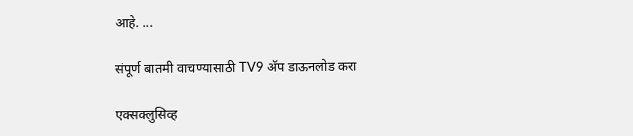आहे. ...

संपूर्ण बातमी वाचण्यासाठी TV9 अ‍ॅप डाऊनलोड करा

एक्सक्लुसिव्ह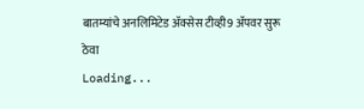बातम्यांचे अनलिमिटेड अ‍ॅक्सेस टीव्ही9 अ‍ॅपवर सुरू ठेवा
Loading...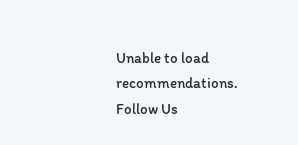Unable to load recommendations.
Follow Us